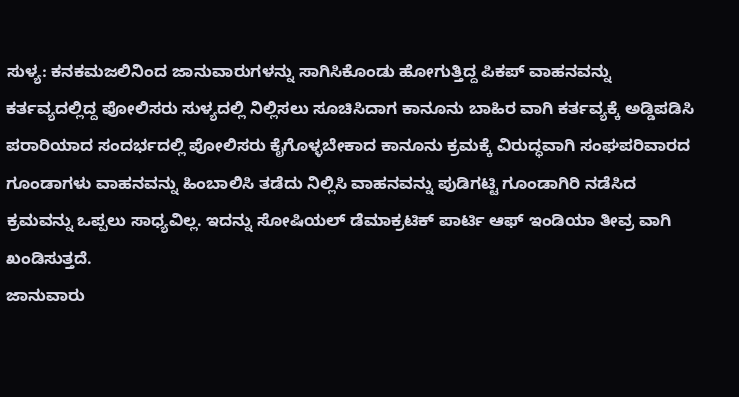ಸುಳ್ಯ: ಕನಕಮಜಲಿನಿಂದ ಜಾನುವಾರುಗಳನ್ನು ಸಾಗಿಸಿಕೊಂಡು ಹೋಗುತ್ತಿದ್ದ ಪಿಕಪ್ ವಾಹನವನ್ನು ಕರ್ತವ್ಯದಲ್ಲಿದ್ದ ಪೋಲಿಸರು ಸುಳ್ಯದಲ್ಲಿ ನಿಲ್ಲಿಸಲು ಸೂಚಿಸಿದಾಗ ಕಾನೂನು ಬಾಹಿರ ವಾಗಿ ಕರ್ತವ್ಯಕ್ಕೆ ಅಡ್ಡಿಪಡಿಸಿ ಪರಾರಿಯಾದ ಸಂದರ್ಭದಲ್ಲಿ ಪೋಲಿಸರು ಕೈಗೊಳ್ಳಬೇಕಾದ ಕಾನೂನು ಕ್ರಮಕ್ಕೆ ವಿರುದ್ಧವಾಗಿ ಸಂಘಪರಿವಾರದ ಗೂಂಡಾಗಳು ವಾಹನವನ್ನು ಹಿಂಬಾಲಿಸಿ ತಡೆದು ನಿಲ್ಲಿಸಿ ವಾಹನವನ್ನು ಪುಡಿಗಟ್ಟಿ ಗೂಂಡಾಗಿರಿ ನಡೆಸಿದ ಕ್ರಮವನ್ನು ಒಪ್ಪಲು ಸಾಧ್ಯವಿಲ್ಲ. ಇದನ್ನು ಸೋಷಿಯಲ್ ಡೆಮಾಕ್ರಟಿಕ್ ಪಾರ್ಟಿ ಆಫ್ ಇಂಡಿಯಾ ತೀವ್ರ ವಾಗಿ ಖಂಡಿಸುತ್ತದೆ.
ಜಾನುವಾರು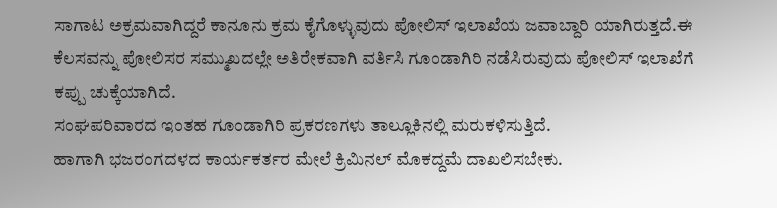ಸಾಗಾಟ ಅಕ್ರಮವಾಗಿದ್ದರೆ ಕಾನೂನು ಕ್ರಮ ಕೈಗೊಳ್ಳುವುದು ಪೋಲಿಸ್ ಇಲಾಖೆಯ ಜವಾಬ್ದಾರಿ ಯಾಗಿರುತ್ತದೆ.ಈ ಕೆಲಸವನ್ನು ಪೋಲಿಸರ ಸಮ್ಮುಖದಲ್ಲೇ ಅತಿರೇಕವಾಗಿ ವರ್ತಿಸಿ ಗೂಂಡಾಗಿರಿ ನಡೆಸಿರುವುದು ಪೋಲಿಸ್ ಇಲಾಖೆಗೆ ಕಪ್ಪು ಚುಕ್ಕೆಯಾಗಿದೆ.
ಸಂಘಪರಿವಾರದ ಇಂತಹ ಗೂಂಡಾಗಿರಿ ಪ್ರಕರಣಗಳು ತಾಲ್ಲೂಕಿನಲ್ಲಿ ಮರುಕಳಿಸುತ್ತಿದೆ.
ಹಾಗಾಗಿ ಭಜರಂಗದಳದ ಕಾರ್ಯಕರ್ತರ ಮೇಲೆ ಕ್ರಿಮಿನಲ್ ಮೊಕದ್ದಮೆ ದಾಖಲಿಸಬೇಕು.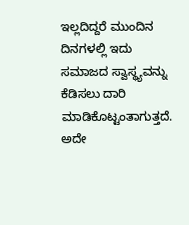ಇಲ್ಲದಿದ್ದರೆ ಮುಂದಿನ ದಿನಗಳಲ್ಲಿ ಇದು ಸಮಾಜದ ಸ್ವಾಸ್ಥ್ಯವನ್ನು ಕೆಡಿಸಲು ದಾರಿ ಮಾಡಿಕೊಟ್ಟಂತಾಗುತ್ತದೆ.
ಅದೇ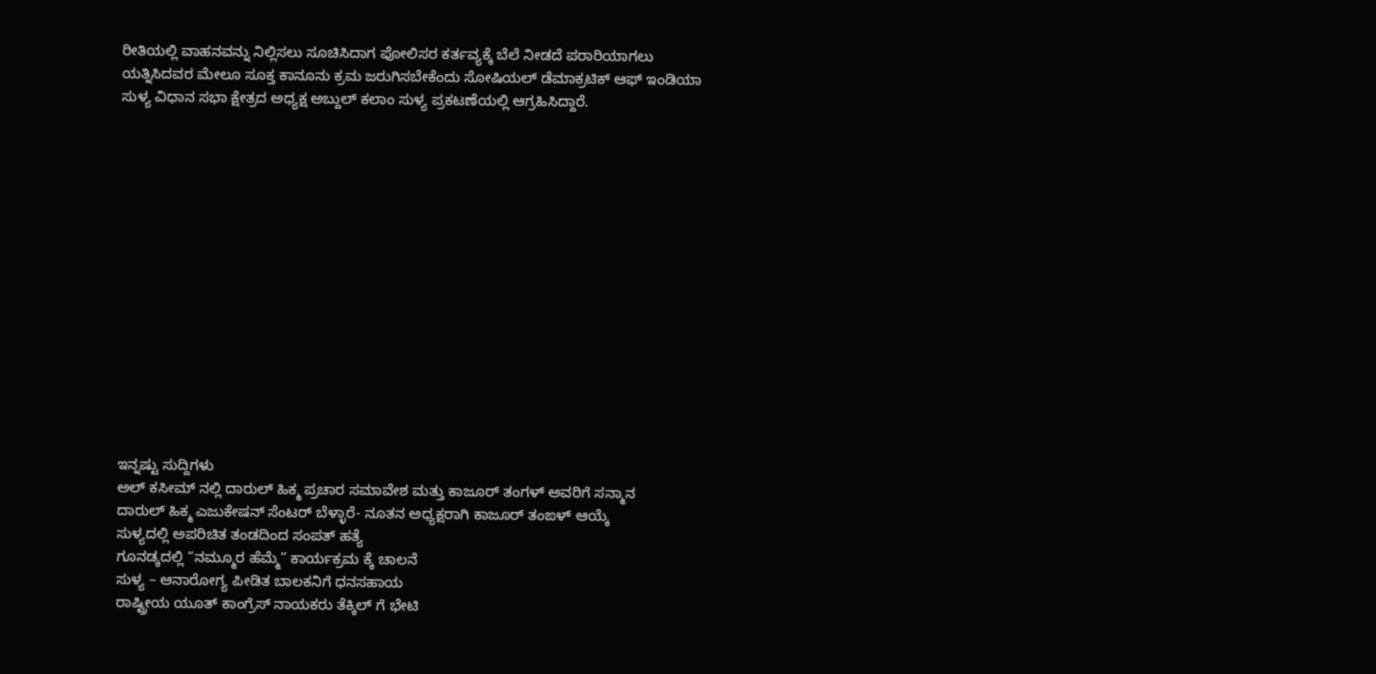ರೀತಿಯಲ್ಲಿ ವಾಹನವನ್ನು ನಿಲ್ಲಿಸಲು ಸೂಚಿಸಿದಾಗ ಪೋಲಿಸರ ಕರ್ತವ್ಯಕ್ಕೆ ಬೆಲೆ ನೀಡದೆ ಪರಾರಿಯಾಗಲು ಯತ್ನಿಸಿದವರ ಮೇಲೂ ಸೂಕ್ತ ಕಾನೂನು ಕ್ರಮ ಜರುಗಿಸಬೇಕೆಂದು ಸೋಷಿಯಲ್ ಡೆಮಾಕ್ರಟಿಕ್ ಆಫ್ ಇಂಡಿಯಾ ಸುಳ್ಯ ವಿಧಾನ ಸಭಾ ಕ್ಷೇತ್ರದ ಅಧ್ಯಕ್ಷ ಅಬ್ದುಲ್ ಕಲಾಂ ಸುಳ್ಯ ಪ್ರಕಟಣೆಯಲ್ಲಿ ಆಗ್ರಹಿಸಿದ್ದಾರೆ.















ಇನ್ನಷ್ಟು ಸುದ್ದಿಗಳು
ಅಲ್ ಕಸೀಮ್ ನಲ್ಲಿ ದಾರುಲ್ ಹಿಕ್ಮ ಪ್ರಚಾರ ಸಮಾವೇಶ ಮತ್ತು ಕಾಜೂರ್ ತಂಗಳ್ ಅವರಿಗೆ ಸನ್ಮಾನ
ದಾರುಲ್ ಹಿಕ್ಮ ಎಜುಕೇಷನ್ ಸೆಂಟರ್ ಬೆಳ್ಳಾರೆ- ನೂತನ ಅಧ್ಯಕ್ಷರಾಗಿ ಕಾಜೂರ್ ತಂಙಳ್ ಆಯ್ಕೆ
ಸುಳ್ಯದಲ್ಲಿ ಅಪರಿಚಿತ ತಂಡದಿಂದ ಸಂಪತ್ ಹತ್ಯೆ
ಗೂನಡ್ಕದಲ್ಲಿ “ನಮ್ಮೂರ ಹೆಮ್ಮೆ” ಕಾರ್ಯಕ್ರಮ ಕ್ಕೆ ಚಾಲನೆ
ಸುಳ್ಯ – ಆನಾರೋಗ್ಯ ಪೀಡಿತ ಬಾಲಕನಿಗೆ ಧನಸಹಾಯ
ರಾಷ್ಟ್ರೀಯ ಯೂತ್ ಕಾಂಗ್ರೆಸ್ ನಾಯಕರು ತೆಕ್ಕಿಲ್ ಗೆ ಭೇಟಿ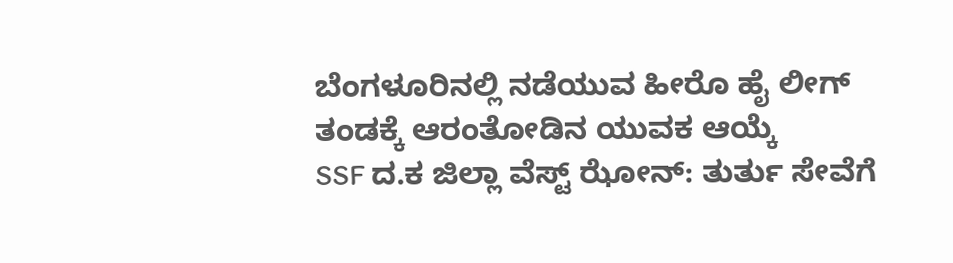ಬೆಂಗಳೂರಿನಲ್ಲಿ ನಡೆಯುವ ಹೀರೊ ಹೈ ಲೀಗ್ ತಂಡಕ್ಕೆ ಆರಂತೋಡಿನ ಯುವಕ ಆಯ್ಕೆ
SSF ದ.ಕ ಜಿಲ್ಲಾ ವೆಸ್ಟ್ ಝೋನ್: ತುರ್ತು ಸೇವೆಗೆ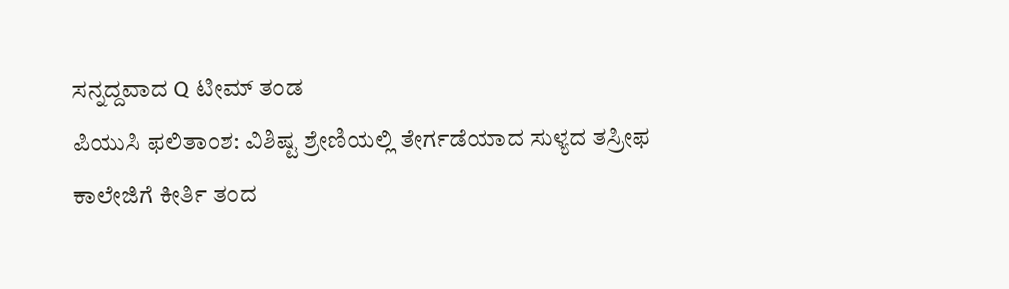ಸನ್ನದ್ದವಾದ Q ಟೀಮ್ ತಂಡ
ಪಿಯುಸಿ ಫಲಿತಾಂಶ: ವಿಶಿಷ್ಟ ಶ್ರೇಣಿಯಲ್ಲಿ ತೇರ್ಗಡೆಯಾದ ಸುಳ್ಯದ ತಸ್ರೀಫ
ಕಾಲೇಜಿಗೆ ಕೀರ್ತಿ ತಂದ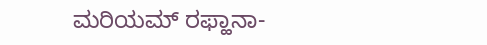ಮರಿಯಮ್ ರಫ್ಹಾನಾ-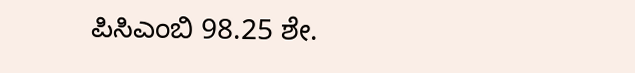ಪಿಸಿಎಂಬಿ 98.25 ಶೇ.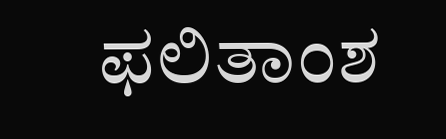ಫಲಿತಾಂಶ